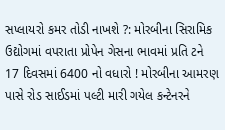સપ્લાયરો કમર તોડી નાખશે ?: મોરબીના સિરામિક ઉદ્યોગમાં વપરાતા પ્રોપેન ગેસના ભાવમાં પ્રતિ ટને 17 દિવસમાં 6400 નો વધારો ! મોરબીના આમરણ પાસે રોડ સાઈડમાં પલ્ટી મારી ગયેલ કન્ટેનરને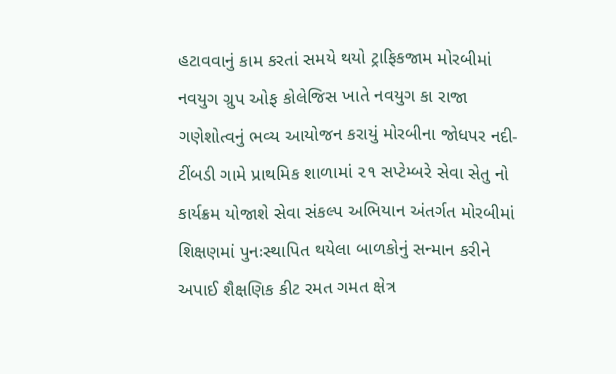હટાવવાનું કામ કરતાં સમયે થયો ટ્રાફિકજામ મોરબીમાં નવયુગ ગ્રુપ ઓફ કોલેજિસ ખાતે નવયુગ કા રાજા  ગણેશોત્વનું ભવ્ય આયોજન કરાયું મોરબીના જોધપર નદી-ટીંબડી ગામે પ્રાથમિક શાળામાં ૨૧ સપ્ટેમ્બરે સેવા સેતુ નો કાર્યક્રમ યોજાશે સેવા સંકલ્પ અભિયાન અંતર્ગત મોરબીમાં શિક્ષણમાં પુનઃસ્થાપિત થયેલા બાળકોનું સન્માન કરીને અપાઈ શૈક્ષણિક કીટ રમત ગમત ક્ષેત્ર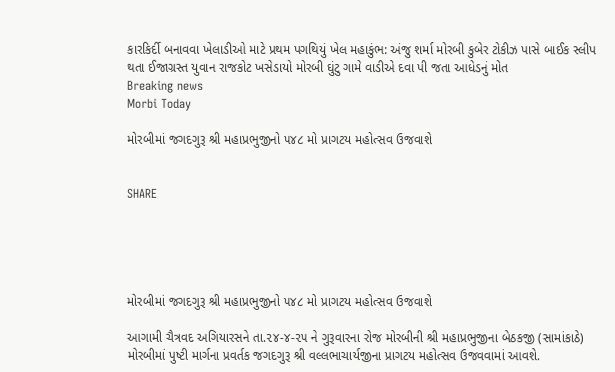કારકિર્દી બનાવવા ખેલાડીઓ માટે પ્રથમ પગથિયું ખેલ મહાકુંભ: અંજુ શર્મા મોરબી કુબેર ટોકીઝ પાસે બાઈક સ્લીપ થતા ઈજાગ્રસ્ત યુવાન રાજકોટ ખસેડાયો મોરબી ઘુંટુ ગામે વાડીએ દવા પી જતા આધેડનું મોત
Breaking news
Morbi Today

મોરબીમાં જગદગુરૂ શ્રી મહાપ્રભુજીનો ૫૪૮ મો પ્રાગટય મહોત્સવ ઉજવાશે


SHARE





મોરબીમાં જગદગુરૂ શ્રી મહાપ્રભુજીનો ૫૪૮ મો પ્રાગટય મહોત્સવ ઉજવાશે

આગામી ચૈત્રવદ અગિયારસને તા.૨૪-૪-૨૫ ને ગુરૂવારના રોજ મોરબીની શ્રી મહાપ્રભુજીના બેઠકજી (સામાંકાઠે) મોરબીમાં પુષ્ટી માર્ગના પ્રવર્તક જગદગુરૂ શ્રી વલ્લભાચાર્યજીના પ્રાગટય મહોત્સવ ઉજવવામાં આવશે.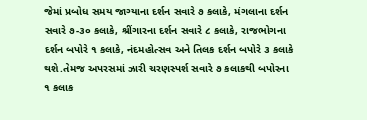જેમાં પ્રબોધ સમય જાગ્યાના દર્શન સવારે ૭ કલાકે, મંગલાના દર્શન સવારે ૭-૩૦ કલાકે, શ્રીંગારના દર્શન સવારે ૮ કલાકે, રાજભોગના દર્શન બપોરે ૧ કલાકે, નંદમહોત્સવ અને તિલક દર્શન બપોરે ૩ કલાકે થશે.તેમજ અપરસમાં ઝારી ચરણસ્પર્શ સવારે ૭ કલાકથી બપોરના ૧ કલાક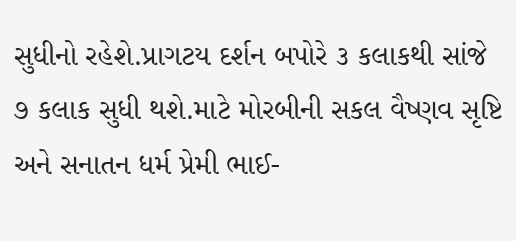સુધીનો રહેશે.પ્રાગટય દર્શન બપોરે ૩ કલાકથી સાંજે ૭ કલાક સુધી થશે.માટે મોરબીની સકલ વૈષ્ણવ સૃષ્ટિ અને સનાતન ધર્મ પ્રેમી ભાઈ-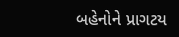બહેનોને પ્રાગટય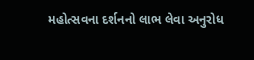મહોત્સવના દર્શનનો લાભ લેવા અનુરોધ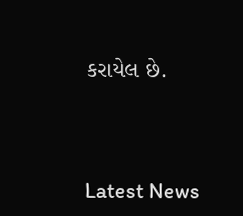કરાયેલ છે.




Latest News